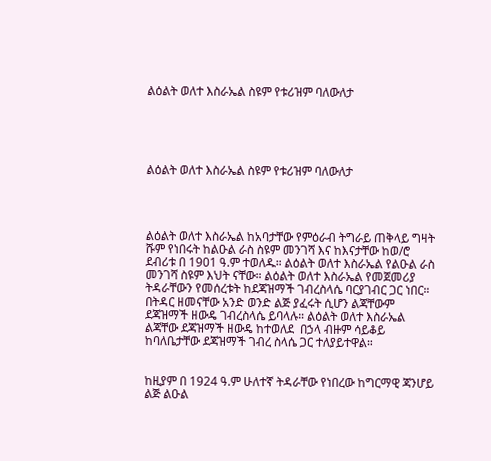ልዕልት ወለተ እስራኤል ስዩም የቱሪዝም ባለውለታ





ልዕልት ወለተ እስራኤል ስዩም የቱሪዝም ባለውለታ




ልዕልት ወለተ እስራኤል ከአባታቸው የምዕራብ ትግራይ ጠቅላይ ግዛት ሹም የነበሩት ከልዑል ራስ ስዩም መንገሻ እና ከእናታቸው ከወ/ሮ ደብሪቱ በ 1901 ዓ.ም ተወለዱ። ልዕልት ወለተ እስራኤል የልዑል ራስ መንገሻ ስዩም እህት ናቸው። ልዕልት ወለተ እስራኤል የመጀመሪያ ትዳራቸውን የመሰረቱት ከደጃዝማች ገብረስላሴ ባርያገብር ጋር ነበር። በትዳር ዘመናቸው አንድ ወንድ ልጅ ያፈሩት ሲሆን ልጃቸውም ደጃዝማች ዘውዴ ገብረስላሴ ይባላሉ። ልዕልት ወለተ እስራኤል ልጃቸው ደጃዝማች ዘውዴ ከተወለደ  በኃላ ብዙም ሳይቆይ ከባለቤታቸው ደጃዝማች ገብረ ስላሴ ጋር ተለያይተዋል።


ከዚያም በ 1924 ዓ.ም ሁለተኛ ትዳራቸው የነበረው ከግርማዊ ጃንሆይ ልጅ ልዑል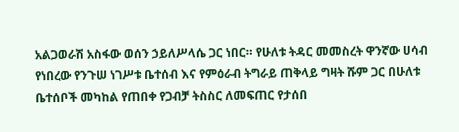አልጋወራሽ አስፋው ወሰን ኃይለሥላሴ ጋር ነበር። የሁለቱ ትዳር መመስረት ዋንኛው ሀሳብ የነበረው የንጉሠ ነገሥቱ ቤተሰብ እና የምዕራብ ትግራይ ጠቅላይ ግዛት ሹም ጋር በሁለቱ ቤተሰቦች መካከል የጠበቀ የጋብቻ ትስስር ለመፍጠር የታሰበ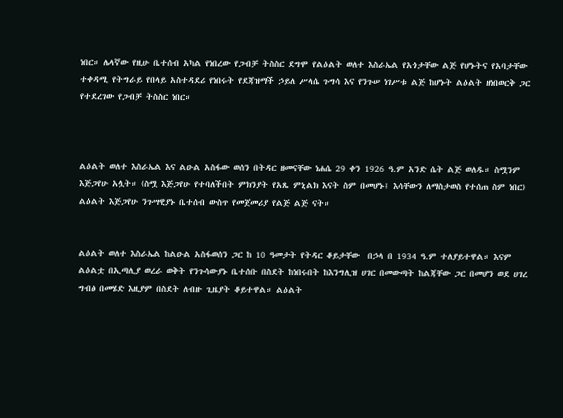ነበር። ሌላኛው የዚሁ ቤተሰብ አካል የነበረው የጋብቻ ትስስር ደግሞ የልዕልት ወለተ እስራኤል የአጎታቸው ልጅ የሆኑትና የአባታቸው ተቀዳሚ የትግራይ የበላይ አስተዳደሪ የነበሩት የደጃዝማች ኃይለ ሥላሴ ጉግሳ እና የንጉሠ ነገሥቱ ልጅ ከሆኑት ልዕልት ዘነበወርቅ ጋር የተደረገው የጋብቻ ትስስር ነበር።



ልዕልት ወለተ እስራኤል እና ልዑል አስፋው ወሰን በትዳር ዘመናቸው ነሐሴ 29 ቀን 1926 ዓ.ም አንድ ሴት ልጅ ወለዱ። ስሟንም  እጅጋየሁ አሏት። (ስሟ እጅጋየሁ የተባለችበት ምክንያት የአጼ ምኒልክ እናት ስም በመሆኑ፤ እሳቸውን ለማስታወስ የተሰጠ ስም ነበር) ልዕልት እጅጋየሁ ንጉሣዊያኑ ቤተሰብ ውስጥ የመጀመሪያ የልጅ ልጅ ናት።


ልዕልት ወለተ እስራኤል ከልዑል አስፋወሰን ጋር ከ 10 ዓመታት የትዳር ቆይታቸው  በኃላ በ 1934 ዓ.ም ተለያይተዋል። እናም ልዕልቷ በኢጣሊያ ወረራ ወቅት የንጉሳውያኑ ቤተሰቡ በስደት ከነበሩበት ከእንግሊዝ ሀገር በመውጣት ከልጃቸው ጋር በመሆን ወደ ሀገረ ግብፅ በመሄድ እዚያም በስደት ለብዙ ጊዜያት ቆይተዋል። ልዕልት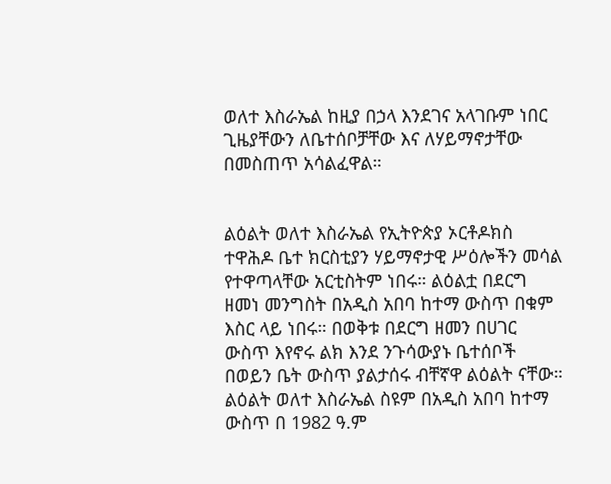ወለተ እስራኤል ከዚያ በኃላ እንደገና አላገቡም ነበር ጊዜያቸውን ለቤተሰቦቻቸው እና ለሃይማኖታቸው በመስጠጥ አሳልፈዋል።


ልዕልት ወለተ እስራኤል የኢትዮጵያ ኦርቶዶክስ ተዋሕዶ ቤተ ክርስቲያን ሃይማኖታዊ ሥዕሎችን መሳል የተዋጣላቸው አርቲስትም ነበሩ። ልዕልቷ በደርግ ዘመነ መንግስት በአዲስ አበባ ከተማ ውስጥ በቁም እስር ላይ ነበሩ። በወቅቱ በደርግ ዘመን በሀገር ውስጥ እየኖሩ ልክ እንደ ንጉሳውያኑ ቤተሰቦች በወይን ቤት ውስጥ ያልታሰሩ ብቸኛዋ ልዕልት ናቸው። ልዕልት ወለተ እስራኤል ስዩም በአዲስ አበባ ከተማ ውስጥ በ 1982 ዓ.ም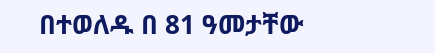በተወለዱ በ 81 ዓመታቸው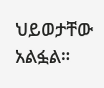ህይወታቸው አልፏል።